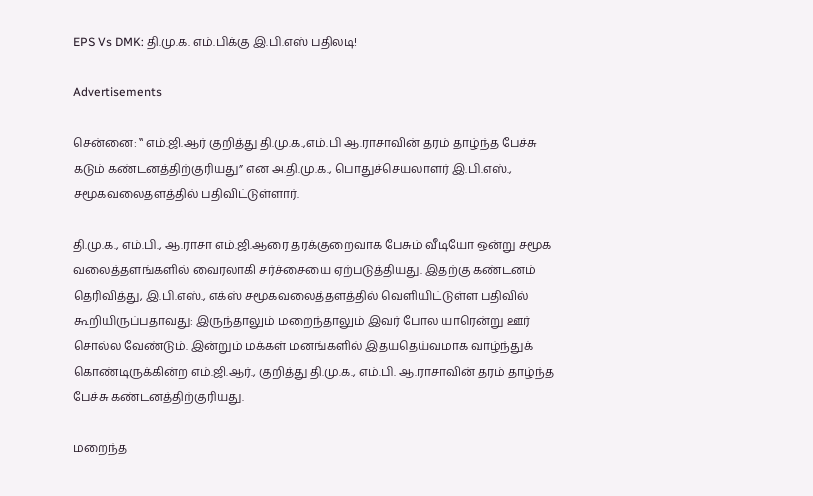EPS Vs DMK: தி.மு.க. எம்.பிக்கு இ.பி.எஸ் பதிலடி!

Advertisements

சென்னை: ‛‛ எம்.ஜி.ஆர் குறித்து தி.மு.க.,எம்.பி ஆ.ராசாவின் தரம் தாழ்ந்த பேச்சு கடும் கண்டனத்திற்குரியது” என அ.தி.மு.க., பொதுச்செயலாளர் இ.பி.எஸ்., சமூகவலைதளத்தில் பதிவிட்டுள்ளார்.

தி.மு.க., எம்.பி., ஆ.ராசா எம்.ஜி.ஆரை தரக்குறைவாக பேசும் வீடியோ ஒன்று சமூக வலைத்தளங்களில் வைரலாகி சர்ச்சையை ஏற்படுத்தியது. இதற்கு கண்டனம் தெரிவித்து, இ.பி.எஸ்., எக்ஸ் சமூகவலைத்தளத்தில் வெளியிட்டுள்ள பதிவில் கூறியிருப்பதாவது: இருந்தாலும் மறைந்தாலும் இவர் போல யாரென்று ஊர் சொல்ல வேண்டும். இன்றும் மக்கள் மனங்களில் இதயதெய்வமாக வாழ்ந்துக் கொண்டிருக்கின்ற எம்.ஜி.ஆர்., குறித்து தி.மு.க., எம்.பி. ஆ.ராசாவின் தரம் தாழ்ந்த பேச்சு கண்டனத்திற்குரியது.

மறைந்த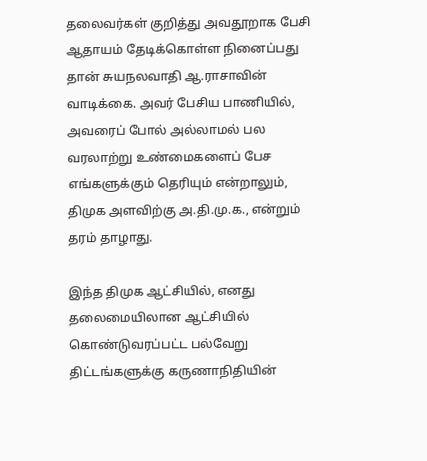தலைவர்கள் குறித்து அவதூறாக பேசி ஆதாயம் தேடிக்கொள்ள நினைப்பது தான் சுயநலவாதி ஆ.ராசாவின் வாடிக்கை. அவர் பேசிய பாணியில், அவரைப் போல் அல்லாமல் பல வரலாற்று உண்மைகளைப் பேச எங்களுக்கும் தெரியும் என்றாலும், திமுக அளவிற்கு அ.தி.மு.க., என்றும் தரம் தாழாது.

இந்த திமுக ஆட்சியில், எனது தலைமையிலான ஆட்சியில் கொண்டுவரப்பட்ட பல்வேறு திட்டங்களுக்கு கருணாநிதியின்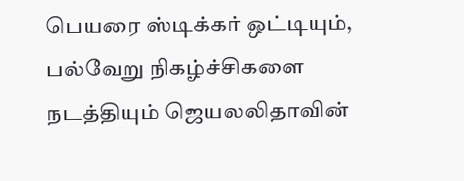பெயரை ஸ்டிக்கர் ஒட்டியும், பல்வேறு நிகழ்ச்சிகளை நடத்தியும் ஜெயலலிதாவின்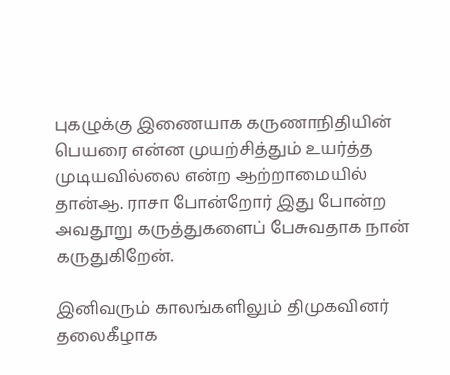புகழுக்கு இணையாக கருணாநிதியின் பெயரை என்ன முயற்சித்தும் உயர்த்த முடியவில்லை என்ற ஆற்றாமையில் தான்ஆ. ராசா போன்றோர் இது போன்ற அவதூறு கருத்துகளைப் பேசுவதாக நான் கருதுகிறேன்.

இனிவரும் காலங்களிலும் திமுகவினர் தலைகீழாக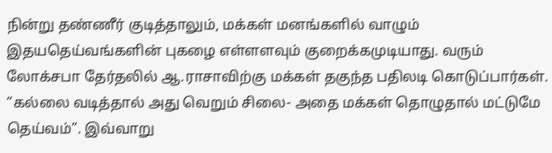நின்று தண்ணீர் குடித்தாலும், மக்கள் மனங்களில் வாழும் இதயதெய்வங்களின் புகழை எள்ளளவும் குறைக்கமுடியாது. வரும் லோக்சபா தேர்தலில் ஆ.ராசாவிற்கு மக்கள் தகுந்த பதிலடி கொடுப்பார்கள். “கல்லை வடித்தால் அது வெறும் சிலை- அதை மக்கள் தொழுதால் மட்டுமே தெய்வம்”. இவ்வாறு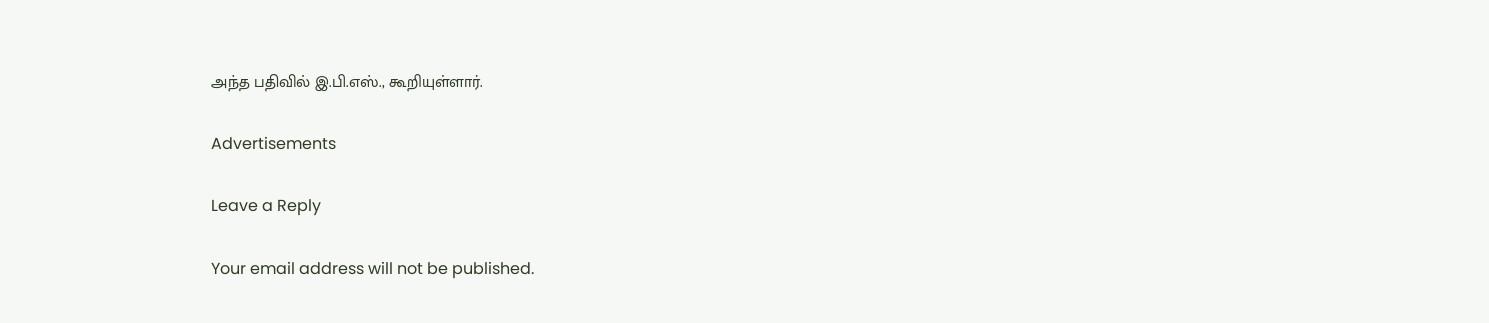அந்த பதிவில் இ.பி.எஸ்., கூறியுள்ளார்.

Advertisements

Leave a Reply

Your email address will not be published.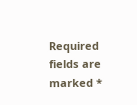Required fields are marked *